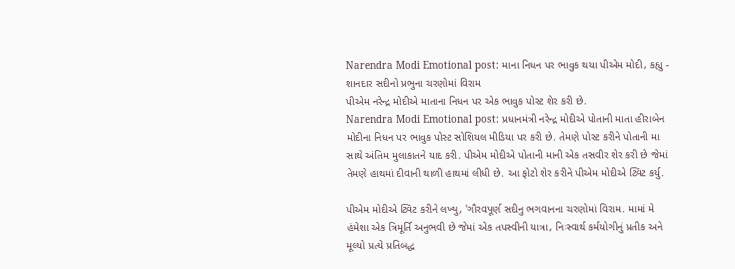Narendra Modi Emotional post: માના નિધન પર ભાવુક થયા પીએમ મોદી, કહ્યુ - શાનદાર સદીનો પ્રભુના ચરણોમાં વિરામ
પીએમ નરેન્દ્ર મોદીએ માતાના નિધન પર એક ભાવુક પોસ્ટ શેર કરી છે.
Narendra Modi Emotional post: પ્રધાનમંત્રી નરેન્દ્ર મોદીએ પોતાની માતા હીરાબેન મોદીના નિધન પર ભાવુક પોસ્ટ સોશિયલ મીડિયા પર કરી છે. તેમણે પોસ્ટ કરીને પોતાની મા સાથે અંતિમ મુલાકાતને યાદ કરી. પીએમ મોદીએ પોતાની માની એક તસવીર શેર કરી છે જેમાં તેમણે હાથમાં દીવાની થાળી હાથમાં લીધી છે. આ ફોટો શેર કરીને પીએમ મોદીએ ટ્વિટ કર્યુ.

પીએમ મોદીએ ટ્વિટ કરીને લખ્યુ, 'ગૌરવપૂર્ણ સદીનુ ભગવાનના ચરણોમાં વિરામ. મામાં મે હંમેશા એક ત્રિમૂર્તિ અનુભવી છે જેમાં એક તપસ્વીની યાત્રા, નિઃસ્વાર્થ કર્મયોગીનું પ્રતીક અને મૂલ્યો પ્રત્યે પ્રતિબદ્ધ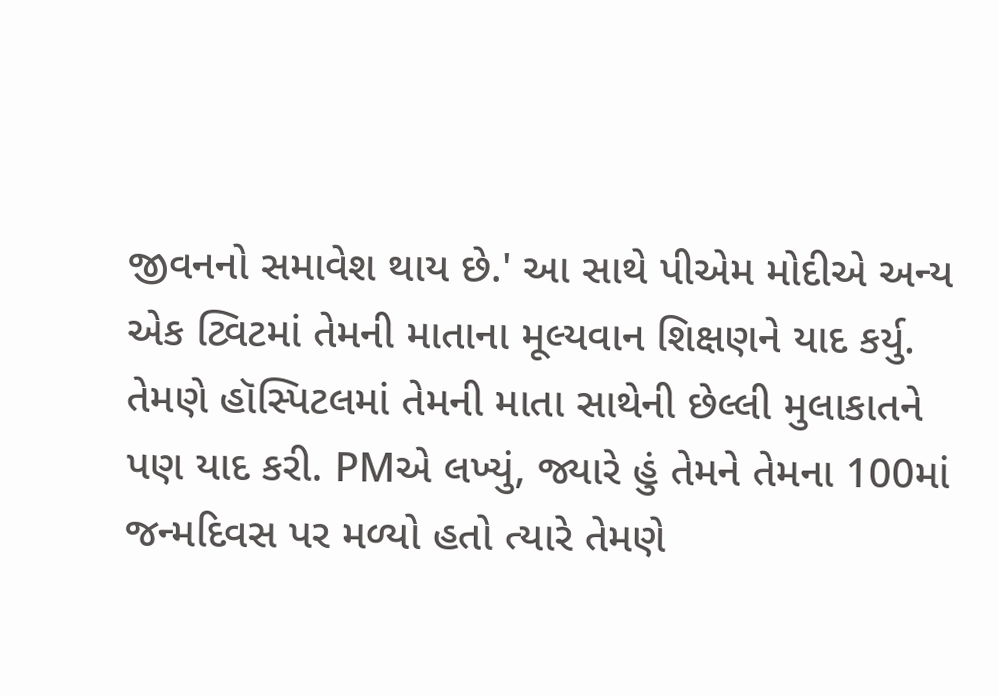જીવનનો સમાવેશ થાય છે.' આ સાથે પીએમ મોદીએ અન્ય એક ટ્વિટમાં તેમની માતાના મૂલ્યવાન શિક્ષણને યાદ કર્યુ. તેમણે હૉસ્પિટલમાં તેમની માતા સાથેની છેલ્લી મુલાકાતને પણ યાદ કરી. PMએ લખ્યું, જ્યારે હું તેમને તેમના 100માં જન્મદિવસ પર મળ્યો હતો ત્યારે તેમણે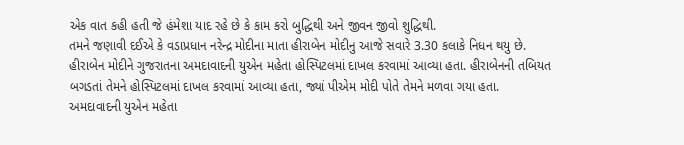એક વાત કહી હતી જે હંમેશા યાદ રહે છે કે કામ કરો બુદ્ધિથી અને જીવન જીવો શુદ્ધિથી.
તમને જણાવી દઈએ કે વડાપ્રધાન નરેન્દ્ર મોદીના માતા હીરાબેન મોદીનુ આજે સવારે 3.30 કલાકે નિધન થયુ છે. હીરાબેન મોદીને ગુજરાતના અમદાવાદની યુએન મહેતા હોસ્પિટલમાં દાખલ કરવામાં આવ્યા હતા. હીરાબેનની તબિયત બગડતાં તેમને હોસ્પિટલમાં દાખલ કરવામાં આવ્યા હતા, જ્યાં પીએમ મોદી પોતે તેમને મળવા ગયા હતા. અમદાવાદની યુએન મહેતા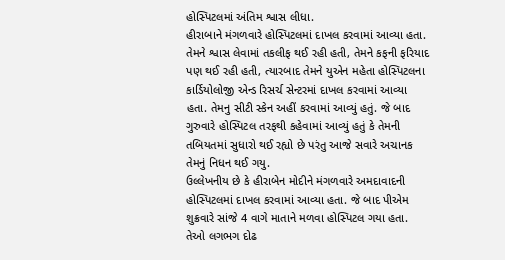હોસ્પિટલમાં અંતિમ શ્વાસ લીધા.
હીરાબાને મંગળવારે હોસ્પિટલમાં દાખલ કરવામાં આવ્યા હતા. તેમને શ્વાસ લેવામાં તકલીફ થઈ રહી હતી, તેમને કફની ફરિયાદ પણ થઈ રહી હતી, ત્યારબાદ તેમને યુએન મહેતા હોસ્પિટલના કાર્ડિયોલોજી એન્ડ રિસર્ચ સેન્ટરમાં દાખલ કરવામાં આવ્યા હતા. તેમનુ સીટી સ્કેન અહીં કરવામાં આવ્યું હતું. જે બાદ ગુરુવારે હોસ્પિટલ તરફથી કહેવામાં આવ્યું હતું કે તેમની તબિયતમાં સુધારો થઈ રહ્યો છે પરંતુ આજે સવારે અચાનક તેમનું નિધન થઈ ગયુ.
ઉલ્લેખનીય છે કે હીરાબેન મોદીને મંગળવારે અમદાવાદની હોસ્પિટલમાં દાખલ કરવામાં આવ્યા હતા. જે બાદ પીએમ શુક્રવારે સાંજે 4 વાગે માતાને મળવા હોસ્પિટલ ગયા હતા. તેઓ લગભગ દોઢ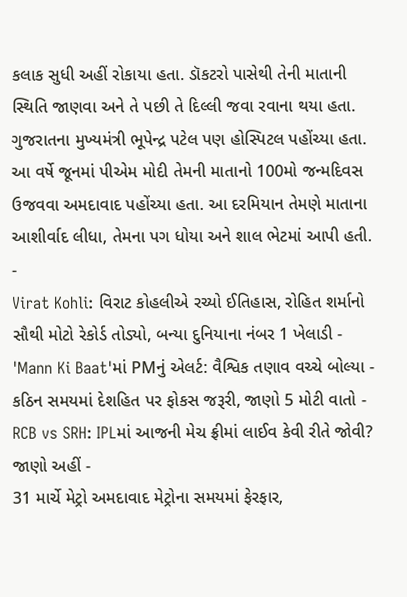કલાક સુધી અહીં રોકાયા હતા. ડૉકટરો પાસેથી તેની માતાની સ્થિતિ જાણવા અને તે પછી તે દિલ્લી જવા રવાના થયા હતા. ગુજરાતના મુખ્યમંત્રી ભૂપેન્દ્ર પટેલ પણ હોસ્પિટલ પહોંચ્યા હતા. આ વર્ષે જૂનમાં પીએમ મોદી તેમની માતાનો 100મો જન્મદિવસ ઉજવવા અમદાવાદ પહોંચ્યા હતા. આ દરમિયાન તેમણે માતાના આશીર્વાદ લીધા, તેમના પગ ધોયા અને શાલ ભેટમાં આપી હતી.
-
Virat Kohli: વિરાટ કોહલીએ રચ્યો ઈતિહાસ, રોહિત શર્માનો સૌથી મોટો રેકોર્ડ તોડ્યો, બન્યા દુનિયાના નંબર 1 ખેલાડી -
'Mann Ki Baat'માં PMનું એલર્ટ: વૈશ્વિક તણાવ વચ્ચે બોલ્યા - કઠિન સમયમાં દેશહિત પર ફોકસ જરૂરી, જાણો 5 મોટી વાતો -
RCB vs SRH: IPLમાં આજની મેચ ફ્રીમાં લાઈવ કેવી રીતે જોવી? જાણો અહીં -
31 માર્ચે મેટ્રો અમદાવાદ મેટ્રોના સમયમાં ફેરફાર,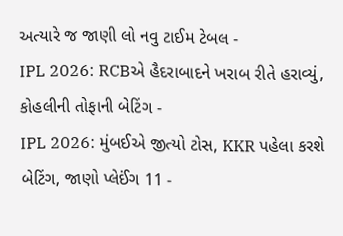અત્યારે જ જાણી લો નવુ ટાઈમ ટેબલ -
IPL 2026: RCBએ હૈદરાબાદને ખરાબ રીતે હરાવ્યું, કોહલીની તોફાની બેટિંગ -
IPL 2026: મુંબઈએ જીત્યો ટોસ, KKR પહેલા કરશે બેટિંગ, જાણો પ્લેઈંગ 11 -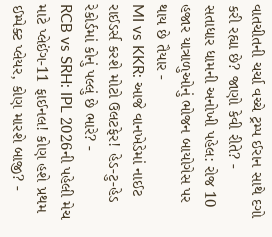વાતચીતની ચર્ચા વચ્ચે ટ્રમ્પ ઈરાન સાથે દગો કરી રહ્યા છે? જાણો કેવી રીતે? -
સતાધાર ધામની અનોખી પહેલ: રોજ 10 હજાર યાત્રાળુઓનું ભોજન બાયોગેસ પર થાય છે તૈયાર -
MI vs KKR: આજે વાનખેડેમાં નાઈટ રાઈડર્સ કરશે મોટો ઉલટફેર! હેડ-ટુ-હેડ રેકોર્ડમાં કોનું પલ્લું છે ભારે? -
RCB vs SRH: IPL 2026ની પહેલી મેચ માટે પ્લેઈંગ-11 ફાઈનલ! કોણ હશે પ્રથમ ઈમ્પેક્ટ પ્લેયર, કોણ મારશે બાજી? -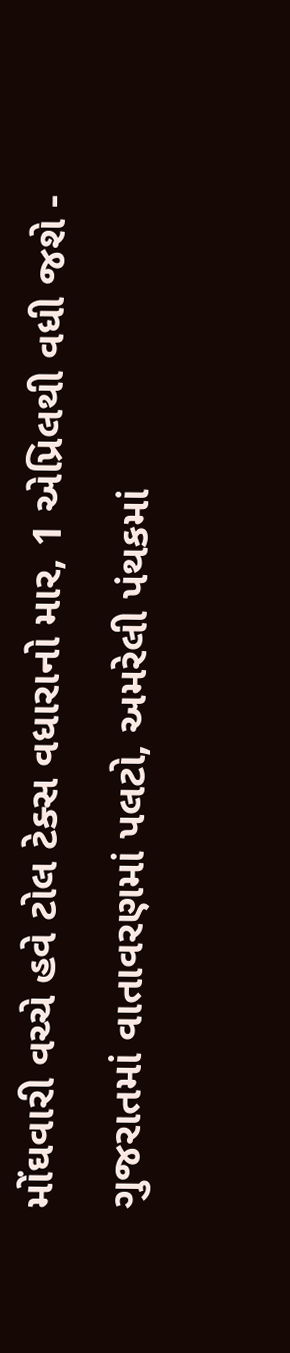મોંઘવારી વચ્ચે હવે ટોલ ટેક્સ વધારાનો માર, 1 એપ્રિલથી વધી જશે -
ગુજરાતમાં વાતાવરણમાં પલટો, અમરેલી પંથકમાં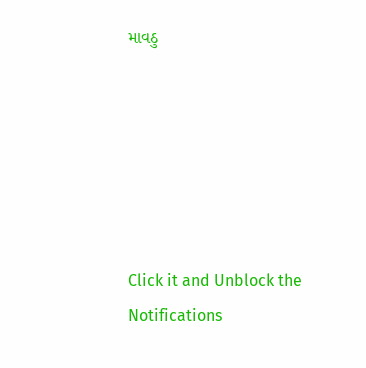માવઠુ






Click it and Unblock the Notifications